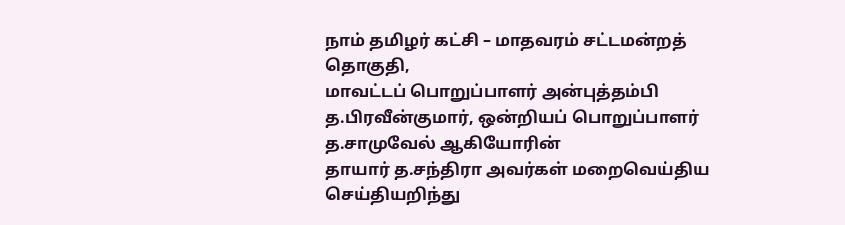நாம் தமிழர் கட்சி – மாதவரம் சட்டமன்றத் தொகுதி,
மாவட்டப் பொறுப்பாளர் அன்புத்தம்பி த.பிரவீன்குமார், ஒன்றியப் பொறுப்பாளர் த.சாமுவேல் ஆகியோரின்
தாயார் த.சந்திரா அவர்கள் மறைவெய்திய செய்தியறிந்து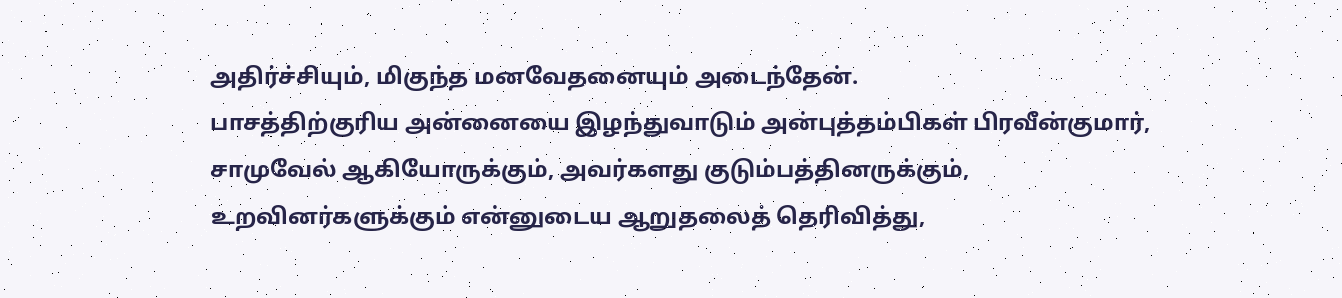அதிர்ச்சியும், மிகுந்த மனவேதனையும் அடைந்தேன்.
பாசத்திற்குரிய அன்னையை இழந்துவாடும் அன்புத்தம்பிகள் பிரவீன்குமார், சாமுவேல் ஆகியோருக்கும், அவர்களது குடும்பத்தினருக்கும், உறவினர்களுக்கும் என்னுடைய ஆறுதலைத் தெரிவித்து,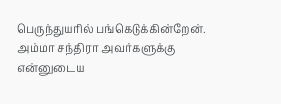பெருந்துயரில் பங்கெடுக்கின்றேன்.
அம்மா சந்திரா அவர்களுக்கு
என்னுடைய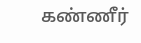கண்ணீர்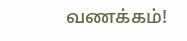வணக்கம்!